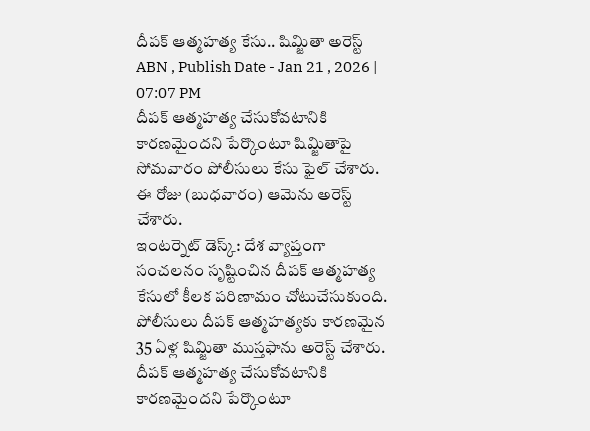దీపక్ ఆత్మహత్య కేసు.. షిమ్జితా అరెస్ట్
ABN , Publish Date - Jan 21 , 2026 | 07:07 PM
దీపక్ ఆత్మహత్య చేసుకోవటానికి కారణమైందని పేర్కొంటూ షిమ్జితాపై సోమవారం పోలీసులు కేసు ఫైల్ చేశారు. ఈ రోజు (బుధవారం) ఆమెను అరెస్ట్ చేశారు.
ఇంటర్నెట్ డెస్క్: దేశ వ్యాప్తంగా సంచలనం సృష్టించిన దీపక్ ఆత్మహత్య కేసులో కీలక పరిణామం చోటుచేసుకుంది. పోలీసులు దీపక్ ఆత్మహత్యకు కారణమైన 35 ఏళ్ల షిమ్జితా ముస్తఫాను అరెస్ట్ చేశారు. దీపక్ ఆత్మహత్య చేసుకోవటానికి కారణమైందని పేర్కొంటూ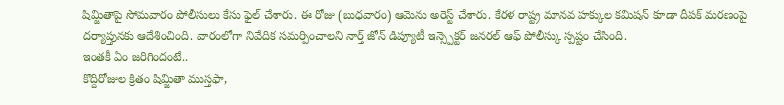షిమ్జితాపై సోమవారం పోలీసులు కేసు ఫైల్ చేశారు. ఈ రోజు (బుధవారం) ఆమెను అరెస్ట్ చేశారు. కేరళ రాష్ట్ర మానవ హక్కుల కమిషన్ కూడా దీపక్ మరణంపై దర్యాప్తునకు ఆదేశించింది. వారంలోగా నివేదిక సమర్పించాలని నార్త్ జోన్ డిప్యూటీ ఇన్స్పెక్టర్ జనరల్ ఆఫ్ పోలీస్కు స్పష్టం చేసింది.
ఇంతకీ ఏం జరిగిందంటే..
కొద్దిరోజుల క్రితం షిమ్జితా ముస్తఫా,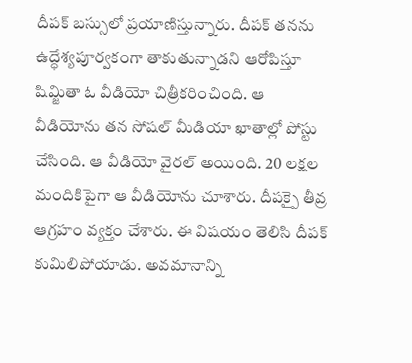దీపక్ బస్సులో ప్రయాణిస్తున్నారు. దీపక్ తనను ఉద్ధేశ్యపూర్వకంగా తాకుతున్నాడని ఆరోపిస్తూ షిమ్జితా ఓ వీడియో చిత్రీకరించింది. ఆ వీడియోను తన సోషల్ మీడియా ఖాతాల్లో పోస్టు చేసింది. ఆ వీడియో వైరల్ అయింది. 20 లక్షల మందికిపైగా ఆ వీడియోను చూశారు. దీపక్పై తీవ్ర ఆగ్రహం వ్యక్తం చేశారు. ఈ విషయం తెలిసి దీపక్ కుమిలిపోయాడు. అవమానాన్ని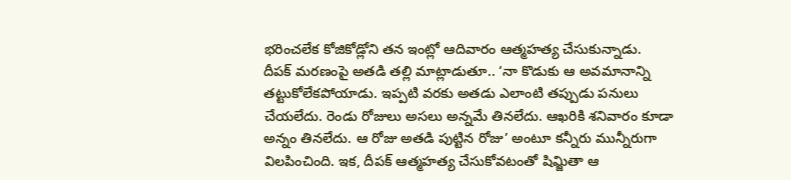భరించలేక కోజికోడ్లోని తన ఇంట్లో ఆదివారం ఆత్మహత్య చేసుకున్నాడు.
దీపక్ మరణంపై అతడి తల్లి మాట్లాడుతూ.. ‘నా కొడుకు ఆ అవమానాన్ని తట్టుకోలేకపోయాడు. ఇప్పటి వరకు అతడు ఎలాంటి తప్పుడు పనులు చేయలేదు. రెండు రోజులు అసలు అన్నమే తినలేదు. ఆఖరికి శనివారం కూడా అన్నం తినలేదు. ఆ రోజు అతడి పుట్టిన రోజు’ అంటూ కన్నీరు మున్నీరుగా విలపించింది. ఇక, దీపక్ ఆత్మహత్య చేసుకోవటంతో షిమ్జితా ఆ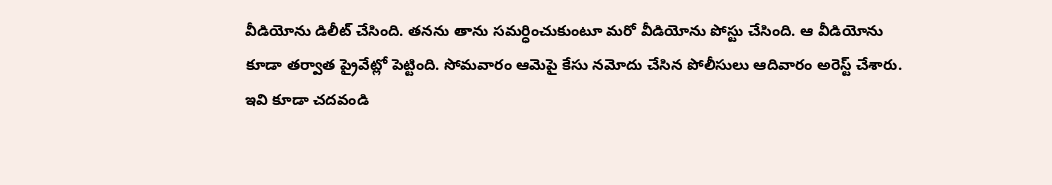వీడియోను డిలీట్ చేసింది. తనను తాను సమర్ధించుకుంటూ మరో వీడియోను పోస్టు చేసింది. ఆ వీడియోను కూడా తర్వాత ప్రైవేట్లో పెట్టింది. సోమవారం ఆమెపై కేసు నమోదు చేసిన పోలీసులు ఆదివారం అరెస్ట్ చేశారు.
ఇవి కూడా చదవండి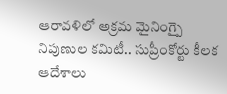ఆరావళిలో అక్రమ మైనింగ్పై నిపుణుల కమిటీ.. సుప్రీంకోర్టు కీలక ఆదేశాలు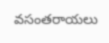వసంతరాయలు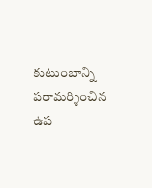కుటుంబాన్ని పరామర్శించిన ఉప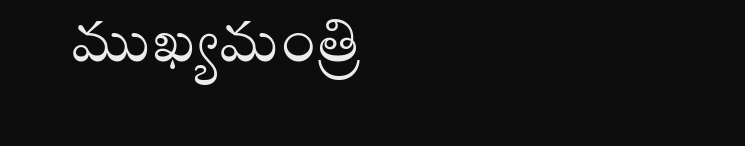ముఖ్యమంత్రి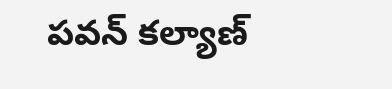పవన్ కల్యాణ్